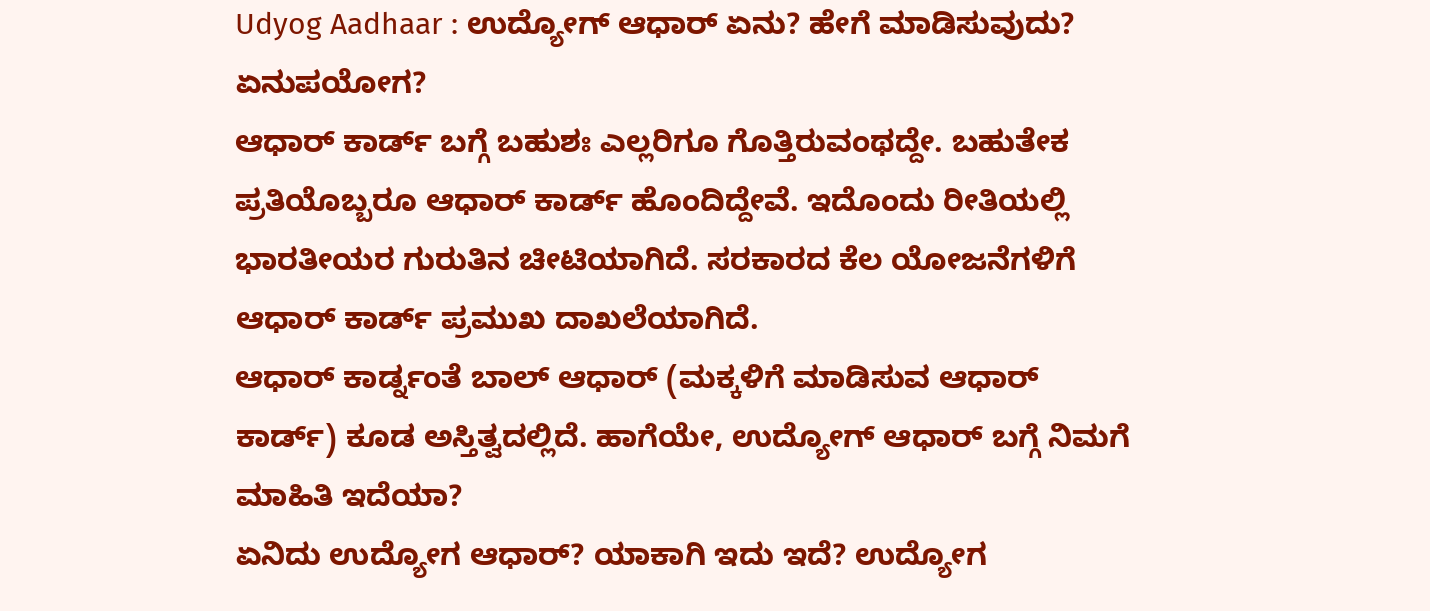Udyog Aadhaar : ಉದ್ಯೋಗ್ ಆಧಾರ್ ಏನು? ಹೇಗೆ ಮಾಡಿಸುವುದು? ಏನುಪಯೋಗ?
ಆಧಾರ್ ಕಾರ್ಡ್ ಬಗ್ಗೆ ಬಹುಶಃ ಎಲ್ಲರಿಗೂ ಗೊತ್ತಿರುವಂಥದ್ದೇ. ಬಹುತೇಕ ಪ್ರತಿಯೊಬ್ಬರೂ ಆಧಾರ್ ಕಾರ್ಡ್ ಹೊಂದಿದ್ದೇವೆ. ಇದೊಂದು ರೀತಿಯಲ್ಲಿ ಭಾರತೀಯರ ಗುರುತಿನ ಚೀಟಿಯಾಗಿದೆ. ಸರಕಾರದ ಕೆಲ ಯೋಜನೆಗಳಿಗೆ ಆಧಾರ್ ಕಾರ್ಡ್ ಪ್ರಮುಖ ದಾಖಲೆಯಾಗಿದೆ.
ಆಧಾರ್ ಕಾರ್ಡ್ನಂತೆ ಬಾಲ್ ಆಧಾರ್ (ಮಕ್ಕಳಿಗೆ ಮಾಡಿಸುವ ಆಧಾರ್ ಕಾರ್ಡ್) ಕೂಡ ಅಸ್ತಿತ್ವದಲ್ಲಿದೆ. ಹಾಗೆಯೇ, ಉದ್ಯೋಗ್ ಆಧಾರ್ ಬಗ್ಗೆ ನಿಮಗೆ ಮಾಹಿತಿ ಇದೆಯಾ?
ಏನಿದು ಉದ್ಯೋಗ ಆಧಾರ್? ಯಾಕಾಗಿ ಇದು ಇದೆ? ಉದ್ಯೋಗ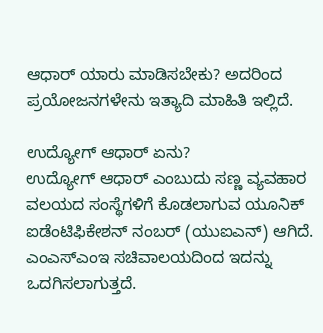ಆಧಾರ್ ಯಾರು ಮಾಡಿಸಬೇಕು? ಅದರಿಂದ ಪ್ರಯೋಜನಗಳೇನು ಇತ್ಯಾದಿ ಮಾಹಿತಿ ಇಲ್ಲಿದೆ.

ಉದ್ಯೋಗ್ ಆಧಾರ್ ಏನು?
ಉದ್ಯೋಗ್ ಆಧಾರ್ ಎಂಬುದು ಸಣ್ಣ ವ್ಯವಹಾರ ವಲಯದ ಸಂಸ್ಥೆಗಳಿಗೆ ಕೊಡಲಾಗುವ ಯೂನಿಕ್ ಐಡೆಂಟಿಫಿಕೇಶನ್ ನಂಬರ್ (ಯುಐಎನ್) ಆಗಿದೆ. ಎಂಎಸ್ಎಂಇ ಸಚಿವಾಲಯದಿಂದ ಇದನ್ನು ಒದಗಿಸಲಾಗುತ್ತದೆ.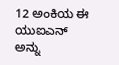12 ಅಂಕಿಯ ಈ ಯುಐಎನ್ ಅನ್ನು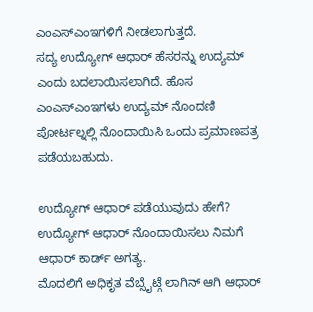ಎಂಎಸ್ಎಂಇಗಳಿಗೆ ನೀಡಲಾಗುತ್ತದೆ.
ಸದ್ಯ ಉದ್ಯೋಗ್ ಆಧಾರ್ ಹೆಸರನ್ನು ಉದ್ಯಮ್ ಎಂದು ಬದಲಾಯಿಸಲಾಗಿದೆ. ಹೊಸ ಎಂಎಸ್ಎಂಇಗಳು ಉದ್ಯಮ್ ನೊಂದಣಿ ಪೋರ್ಟಲ್ನಲ್ಲಿ ನೊಂದಾಯಿಸಿ ಒಂದು ಪ್ರಮಾಣಪತ್ರ ಪಡೆಯಬಹುದು.

ಉದ್ಯೋಗ್ ಆಧಾರ್ ಪಡೆಯುವುದು ಹೇಗೆ?
ಉದ್ಯೋಗ್ ಆಧಾರ್ ನೊಂದಾಯಿಸಲು ನಿಮಗೆ ಆಧಾರ್ ಕಾರ್ಡ್ ಅಗತ್ಯ.
ಮೊದಲಿಗೆ ಅಧಿಕೃತ ವೆಬ್ಸೈಟ್ಗೆ ಲಾಗಿನ್ ಆಗಿ ಆಧಾರ್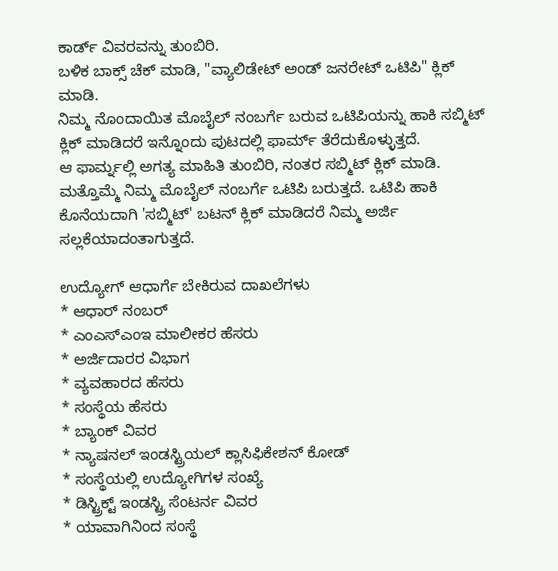ಕಾರ್ಡ್ ವಿವರವನ್ನು ತುಂಬಿರಿ.
ಬಳಿಕ ಬಾಕ್ಸ್ ಚೆಕ್ ಮಾಡಿ, "ವ್ಯಾಲಿಡೇಟ್ ಅಂಡ್ ಜನರೇಟ್ ಒಟಿಪಿ" ಕ್ಲಿಕ್ ಮಾಡಿ.
ನಿಮ್ಮ ನೊಂದಾಯಿತ ಮೊಬೈಲ್ ನಂಬರ್ಗೆ ಬರುವ ಒಟಿಪಿಯನ್ನು ಹಾಕಿ ಸಬ್ಮಿಟ್ ಕ್ಲಿಕ್ ಮಾಡಿದರೆ ಇನ್ನೊಂದು ಪುಟದಲ್ಲಿ ಫಾರ್ಮ್ ತೆರೆದುಕೊಳ್ಳುತ್ತದೆ.
ಆ ಫಾರ್ಮ್ನಲ್ಲಿ ಅಗತ್ಯ ಮಾಹಿತಿ ತುಂಬಿರಿ, ನಂತರ ಸಬ್ಮಿಟ್ ಕ್ಲಿಕ್ ಮಾಡಿ.
ಮತ್ತೊಮ್ಮೆ ನಿಮ್ಮ ಮೊಬೈಲ್ ನಂಬರ್ಗೆ ಒಟಿಪಿ ಬರುತ್ತದೆ. ಒಟಿಪಿ ಹಾಕಿ ಕೊನೆಯದಾಗಿ 'ಸಬ್ಮಿಟ್' ಬಟನ್ ಕ್ಲಿಕ್ ಮಾಡಿದರೆ ನಿಮ್ಮ ಅರ್ಜಿ ಸಲ್ಲಕೆಯಾದಂತಾಗುತ್ತದೆ.

ಉದ್ಯೋಗ್ ಆಧಾರ್ಗೆ ಬೇಕಿರುವ ದಾಖಲೆಗಳು
* ಆಧಾರ್ ನಂಬರ್
* ಎಂಎಸ್ಎಂಇ ಮಾಲೀಕರ ಹೆಸರು
* ಅರ್ಜಿದಾರರ ವಿಭಾಗ
* ವ್ಯವಹಾರದ ಹೆಸರು
* ಸಂಸ್ಥೆಯ ಹೆಸರು
* ಬ್ಯಾಂಕ್ ವಿವರ
* ನ್ಯಾಷನಲ್ ಇಂಡಸ್ಟ್ರಿಯಲ್ ಕ್ಲಾಸಿಫಿಕೇಶನ್ ಕೋಡ್
* ಸಂಸ್ಥೆಯಲ್ಲಿ ಉದ್ಯೋಗಿಗಳ ಸಂಖ್ಯೆ
* ಡಿಸ್ಟ್ರಿಕ್ಟ್ ಇಂಡಸ್ಟ್ರಿ ಸೆಂಟರ್ನ ವಿವರ
* ಯಾವಾಗಿನಿಂದ ಸಂಸ್ಥೆ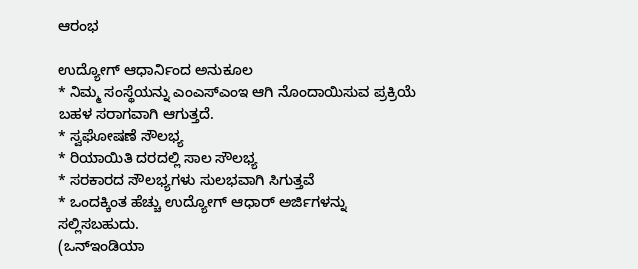ಆರಂಭ

ಉದ್ಯೋಗ್ ಆಧಾರ್ನಿಂದ ಅನುಕೂಲ
* ನಿಮ್ಮ ಸಂಸ್ಥೆಯನ್ನು ಎಂಎಸ್ಎಂಇ ಆಗಿ ನೊಂದಾಯಿಸುವ ಪ್ರಕ್ರಿಯೆ ಬಹಳ ಸರಾಗವಾಗಿ ಆಗುತ್ತದೆ.
* ಸ್ವಘೋಷಣೆ ಸೌಲಭ್ಯ
* ರಿಯಾಯಿತಿ ದರದಲ್ಲಿ ಸಾಲ ಸೌಲಭ್ಯ
* ಸರಕಾರದ ಸೌಲಭ್ಯಗಳು ಸುಲಭವಾಗಿ ಸಿಗುತ್ತವೆ
* ಒಂದಕ್ಕಿಂತ ಹೆಚ್ಚು ಉದ್ಯೋಗ್ ಆಧಾರ್ ಅರ್ಜಿಗಳನ್ನು ಸಲ್ಲಿಸಬಹುದು.
(ಒನ್ಇಂಡಿಯಾ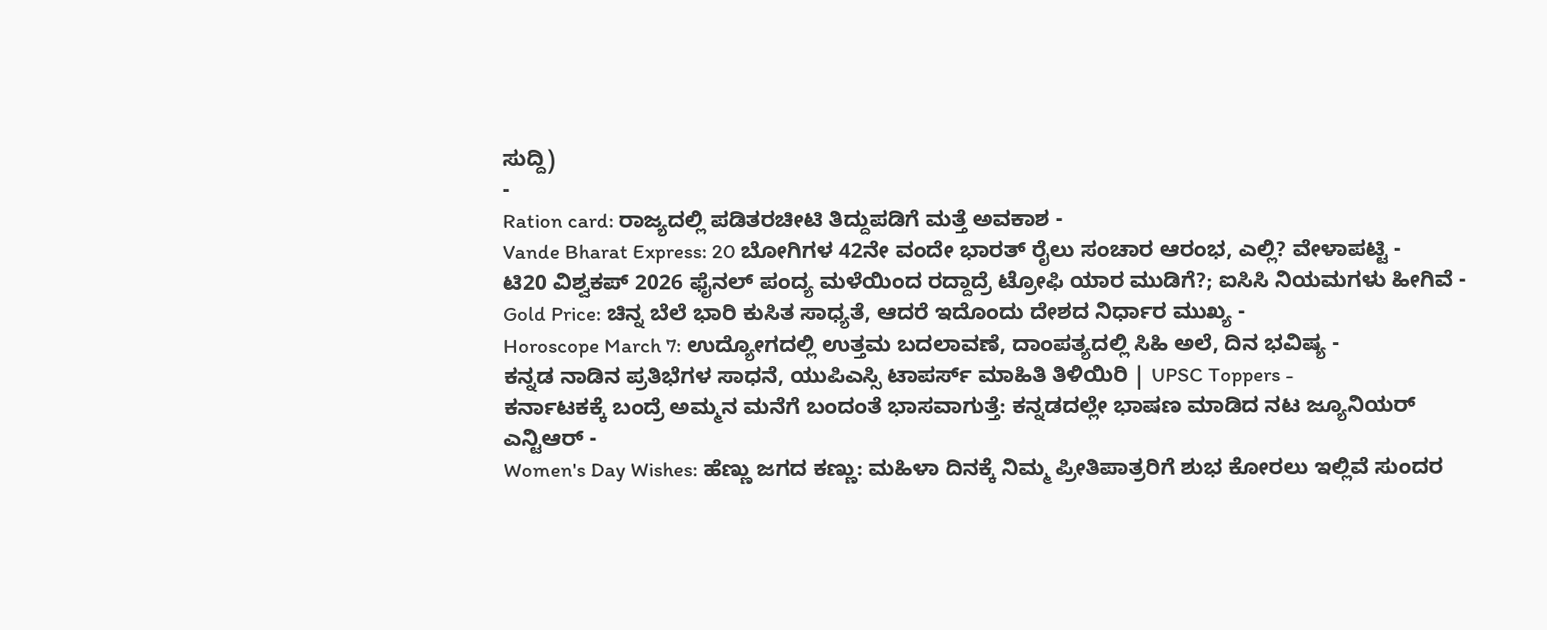ಸುದ್ದಿ)
-
Ration card: ರಾಜ್ಯದಲ್ಲಿ ಪಡಿತರಚೀಟಿ ತಿದ್ದುಪಡಿಗೆ ಮತ್ತೆ ಅವಕಾಶ -
Vande Bharat Express: 20 ಬೋಗಿಗಳ 42ನೇ ವಂದೇ ಭಾರತ್ ರೈಲು ಸಂಚಾರ ಆರಂಭ, ಎಲ್ಲಿ? ವೇಳಾಪಟ್ಟಿ -
ಟಿ20 ವಿಶ್ವಕಪ್ 2026 ಫೈನಲ್ ಪಂದ್ಯ ಮಳೆಯಿಂದ ರದ್ದಾದ್ರೆ ಟ್ರೋಫಿ ಯಾರ ಮುಡಿಗೆ?; ಐಸಿಸಿ ನಿಯಮಗಳು ಹೀಗಿವೆ -
Gold Price: ಚಿನ್ನ ಬೆಲೆ ಭಾರಿ ಕುಸಿತ ಸಾಧ್ಯತೆ, ಆದರೆ ಇದೊಂದು ದೇಶದ ನಿರ್ಧಾರ ಮುಖ್ಯ -
Horoscope March 7: ಉದ್ಯೋಗದಲ್ಲಿ ಉತ್ತಮ ಬದಲಾವಣೆ, ದಾಂಪತ್ಯದಲ್ಲಿ ಸಿಹಿ ಅಲೆ, ದಿನ ಭವಿಷ್ಯ -
ಕನ್ನಡ ನಾಡಿನ ಪ್ರತಿಭೆಗಳ ಸಾಧನೆ, ಯುಪಿಎಸ್ಸಿ ಟಾಪರ್ಸ್ ಮಾಹಿತಿ ತಿಳಿಯಿರಿ | UPSC Toppers -
ಕರ್ನಾಟಕಕ್ಕೆ ಬಂದ್ರೆ ಅಮ್ಮನ ಮನೆಗೆ ಬಂದಂತೆ ಭಾಸವಾಗುತ್ತೆ: ಕನ್ನಡದಲ್ಲೇ ಭಾಷಣ ಮಾಡಿದ ನಟ ಜ್ಯೂನಿಯರ್ ಎನ್ಟಿಆರ್ -
Women's Day Wishes: ಹೆಣ್ಣು ಜಗದ ಕಣ್ಣು: ಮಹಿಳಾ ದಿನಕ್ಕೆ ನಿಮ್ಮ ಪ್ರೀತಿಪಾತ್ರರಿಗೆ ಶುಭ ಕೋರಲು ಇಲ್ಲಿವೆ ಸುಂದರ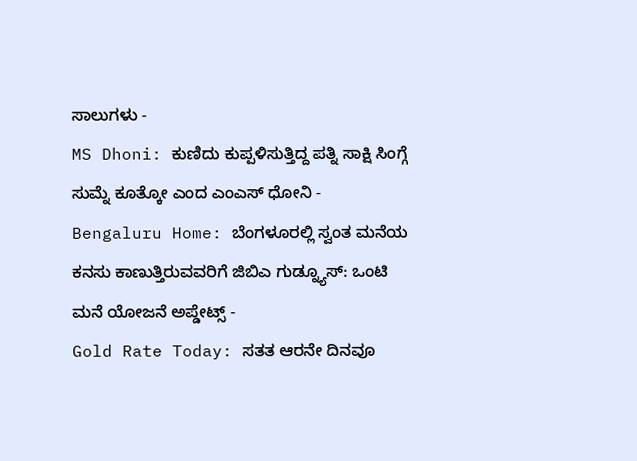ಸಾಲುಗಳು -
MS Dhoni: ಕುಣಿದು ಕುಪ್ಪಳಿಸುತ್ತಿದ್ದ ಪತ್ನಿ ಸಾಕ್ಷಿ ಸಿಂಗ್ಗೆ ಸುಮ್ನೆ ಕೂತ್ಕೋ ಎಂದ ಎಂಎಸ್ ಧೋನಿ -
Bengaluru Home: ಬೆಂಗಳೂರಲ್ಲಿ ಸ್ವಂತ ಮನೆಯ ಕನಸು ಕಾಣುತ್ತಿರುವವರಿಗೆ ಜಿಬಿಎ ಗುಡ್ನ್ಯೂಸ್: ಒಂಟಿ ಮನೆ ಯೋಜನೆ ಅಪ್ಡೇಟ್ಸ್ -
Gold Rate Today: ಸತತ ಆರನೇ ದಿನವೂ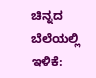ಚಿನ್ನದ ಬೆಲೆಯಲ್ಲಿ ಇಳಿಕೆ: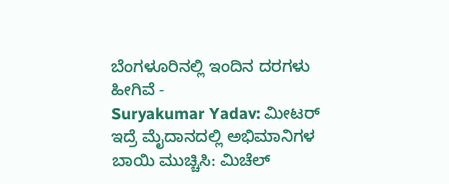ಬೆಂಗಳೂರಿನಲ್ಲಿ ಇಂದಿನ ದರಗಳು ಹೀಗಿವೆ -
Suryakumar Yadav: ಮೀಟರ್ ಇದ್ರೆ ಮೈದಾನದಲ್ಲಿ ಅಭಿಮಾನಿಗಳ ಬಾಯಿ ಮುಚ್ಚಿಸಿ: ಮಿಚೆಲ್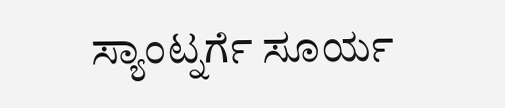ಸ್ಯಾಂಟ್ನರ್ಗೆ ಸೂರ್ಯ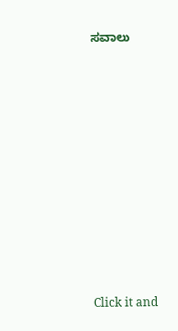ಸವಾಲು












Click it and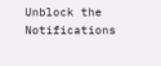Unblock the Notifications